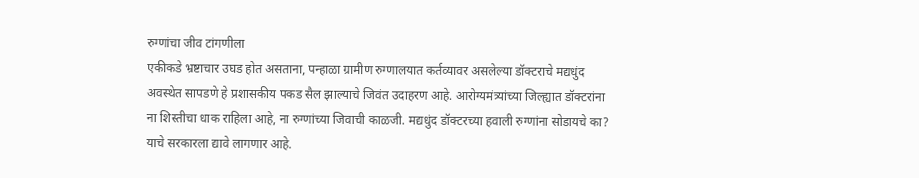रुग्णांचा जीव टांगणीला
एकीकडे भ्रष्टाचार उघड होत असताना, पन्हाळा ग्रामीण रुग्णालयात कर्तव्यावर असलेल्या डॉक्टराचे मद्यधुंद अवस्थेत सापडणे हे प्रशासकीय पकड सैल झाल्याचे जिवंत उदाहरण आहे. आरोग्यमंत्र्यांच्या जिल्ह्यात डॉक्टरांना ना शिस्तीचा धाक राहिला आहे, ना रुग्णांच्या जिवाची काळजी. मद्यधुंद डॉक्टरच्या हवाली रुग्णांना सोडायचे का? याचे सरकारला द्यावे लागणार आहे.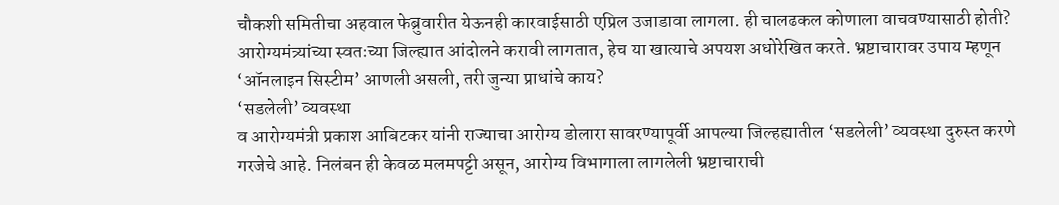चौकशी समितीचा अहवाल फेब्रुवारीत येऊनही कारवाईसाठी एप्रिल उजाडावा लागला. ही चालढकल कोणाला वाचवण्यासाठी होती? आरोग्यमंत्र्यांच्या स्वतःच्या जिल्ह्यात आंदोलने करावी लागतात, हेच या खात्याचे अपयश अधोरेखित करते. भ्रष्टाचारावर उपाय म्हणून ‘ऑनलाइन सिस्टीम’ आणली असली, तरी जुन्या प्राधांचे काय?
‘सडलेली’ व्यवस्था
व आरोग्यमंत्री प्रकाश आबिटकर यांनी राज्याचा आरोग्य डोलारा सावरण्यापूर्वी आपल्या जिल्हह्यातील ‘सडलेली’ व्यवस्था दुरुस्त करणे गरजेचे आहे. निलंबन ही केवळ मलमपट्टी असून, आरोग्य विभागाला लागलेली भ्रष्टाचाराची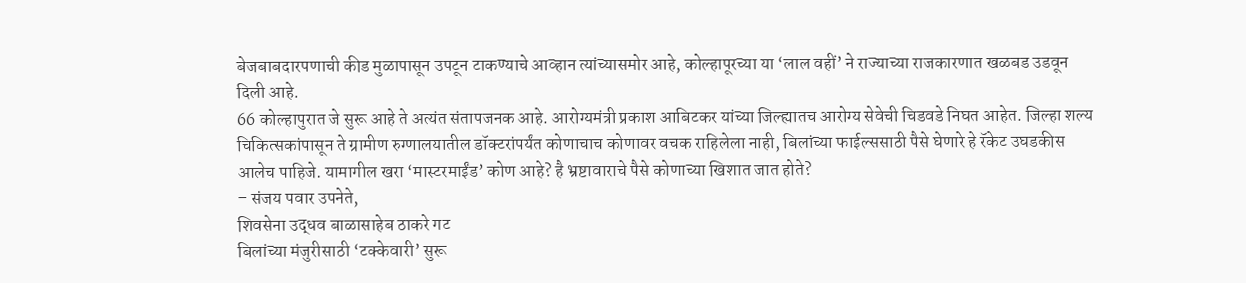बेजबाबदारपणाची कीड मुळापासून उपटून टाकण्याचे आव्हान त्यांच्यासमोर आहे, कोल्हापूरच्या या ‘लाल वहीं’ ने राज्याच्या राजकारणात खळबड उडवून दिली आहे.
66 कोल्हापुरात जे सुरू आहे ते अत्यंत संतापजनक आहे. आरोग्यमंत्री प्रकाश आबिटकर यांच्या जिल्ह्यातच आरोग्य सेवेची चिडवडे निघत आहेत. जिल्हा शल्य चिकित्सकांपासून ते ग्रामीण रुग्णालयातील डॉक्टरांपर्यंत कोणाचाच कोणावर वचक राहिलेला नाही, बिलांच्या फाईल्ससाठी पैसे घेणारे हे रॅकेट उघडकीस आलेच पाहिजे. यामागील खरा ‘मास्टरमाईंड’ कोण आहे? है भ्रष्टावाराचे पैसे कोणाच्या खिशात जात होते?
– संजय पवार उपनेते,
शिवसेना उद्धव बाळासाहेब ठाकरे गट
बिलांच्या मंजुरीसाठी ‘टक्केवारी’ सुरू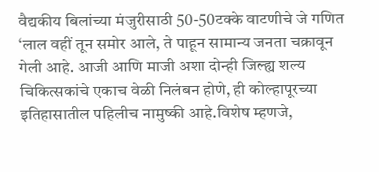वैद्यकीय बिलांच्या मंजुरीसाठी 50-50टक्के वाटणीचे जे गणित ‘लाल वहीं तून समोर आले, ते पाहून सामान्य जनता चक्रावून गेली आहे. आजी आणि माजी अशा दोन्ही जिल्ह्य शल्य चिकित्सकांचे एकाच वेळी निलंबन होणे, ही कोल्हापूरच्या इतिहासातील पहिलीच नामुष्की आहे.विशेष म्हणजे,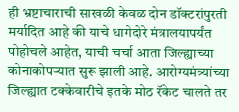ही भ्रष्टाचाराची साखळी केवळ दोन डॉक्टरांपुरती मर्यादित आहे की याचे धागेदोरे मंत्रालयापर्यंत पोहोचले आहेत, याची चर्चा आता जिल्ह्याच्या कोनाकोपऱ्यात सुरू झाली आहे. आरोग्यमंत्र्यांच्या जिल्ह्यात टक्केवारीचे इतके मोठ रॅकेट चालते तर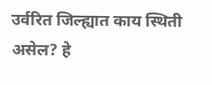उर्वरित जिल्ह्यात काय स्थिती असेल? हे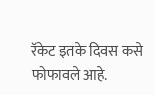रॅकेट इतके दिवस कसे फोफावले आहे.